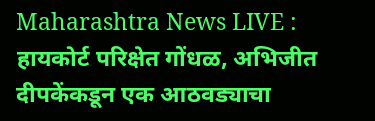Maharashtra News LIVE : हायकोर्ट परिक्षेत गोंधळ, अभिजीत दीपकेंकडून एक आठवड्याचा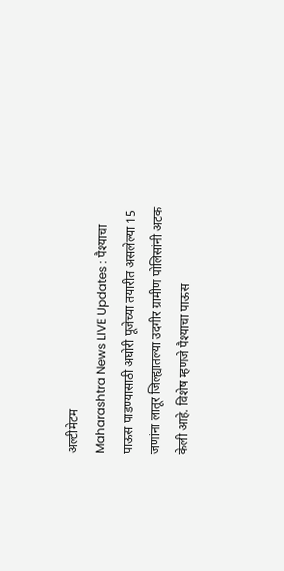अल्टीमेटम
Maharashtra News LIVE Updates : पैश्याचा पाऊस पाडण्यासाठी अघोरी पूजेच्या तयारीत असलेल्या 15 जणांना लातूर जिल्ह्यातल्या उदगीर ग्रामीण पोलिसांनी अटक केली आहे. विशेष म्हणजे पैश्याचा पाऊस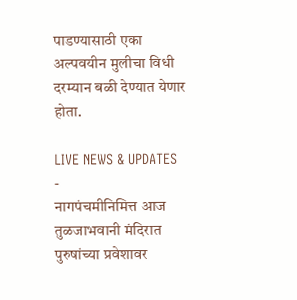पाडण्यासाठी एका अल्पवयीन मुलीचा विधी दरम्यान बळी देण्यात येणार होता.

LIVE NEWS & UPDATES
-
नागपंचमीनिमित्त आज तुळजाभवानी मंदिरात पुरुषांच्या प्रवेशावर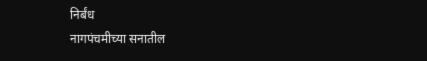निर्बंध
नागपंचमीच्या सनातील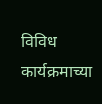विविध कार्यक्रमाच्या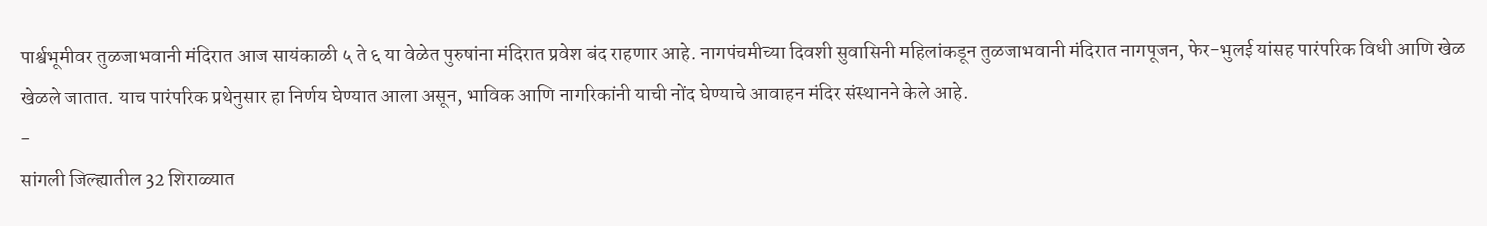पार्श्वभूमीवर तुळजाभवानी मंदिरात आज सायंकाळी ५ ते ६ या वेळेत पुरुषांना मंदिरात प्रवेश बंद राहणार आहे. नागपंचमीच्या दिवशी सुवासिनी महिलांकडून तुळजाभवानी मंदिरात नागपूजन, फेर-भुलई यांसह पारंपरिक विधी आणि खेळ खेळले जातात. याच पारंपरिक प्रथेनुसार हा निर्णय घेण्यात आला असून, भाविक आणि नागरिकांनी याची नोंद घेण्याचे आवाहन मंदिर संस्थानने केले आहे.
-
सांगली जिल्ह्यातील 32 शिराळ्यात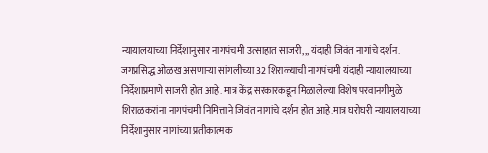न्यायालयाच्या निर्देशानुसार नागपंचमी उत्साहात साजरी,,, यंदाही जिवंत नागांचे दर्शन.
जगप्रसिद्ध ओळख असणाऱ्या सांगलीच्या 32 शिराळ्याची नागपंचमी यंदाही न्यायालयाच्या निर्देशाप्रमाणे साजरी होत आहे. मात्र केंद्र सरकारकडून मिळालेल्या विशेष परवानगीमुळे शिराळकरांना नागपंचमी निमित्ताने जिवंत नागांचे दर्शन होत आहे.मात्र घरोघरी न्यायालयाच्या निर्देशानुसार नागांच्या प्रतीकात्मक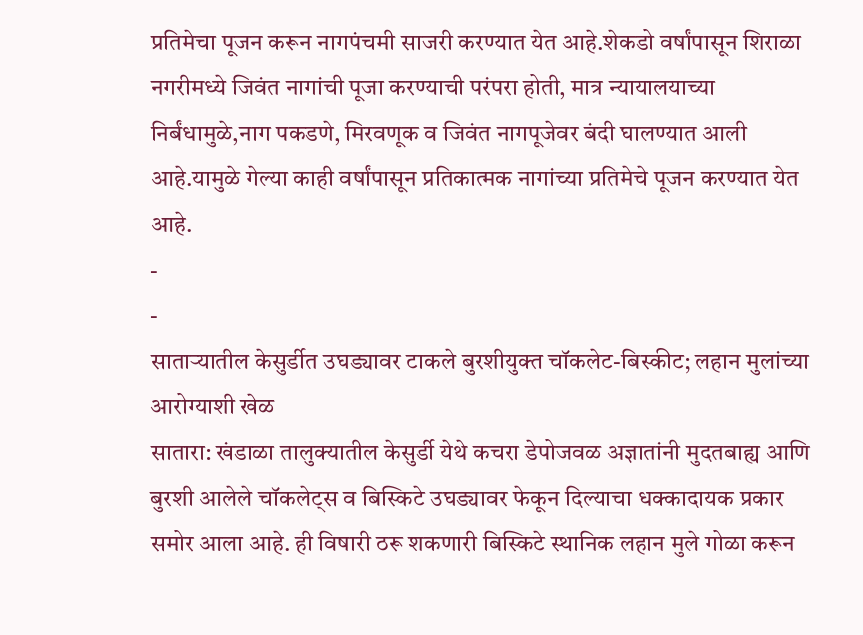प्रतिमेचा पूजन करून नागपंचमी साजरी करण्यात येत आहे.शेकडो वर्षांपासून शिराळा नगरीमध्ये जिवंत नागांची पूजा करण्याची परंपरा होती, मात्र न्यायालयाच्या निर्बंधामुळे,नाग पकडणे, मिरवणूक व जिवंत नागपूजेवर बंदी घालण्यात आली आहे.यामुळे गेल्या काही वर्षांपासून प्रतिकात्मक नागांच्या प्रतिमेचे पूजन करण्यात येत आहे.
-
-
साताऱ्यातील केसुर्डीत उघड्यावर टाकले बुरशीयुक्त चॉकलेट-बिस्कीट; लहान मुलांच्या आरोग्याशी खेळ
सातारा: खंडाळा तालुक्यातील केसुर्डी येथे कचरा डेपोजवळ अज्ञातांनी मुदतबाह्य आणि बुरशी आलेले चॉकलेट्स व बिस्किटे उघड्यावर फेकून दिल्याचा धक्कादायक प्रकार समोर आला आहे. ही विषारी ठरू शकणारी बिस्किटे स्थानिक लहान मुले गोळा करून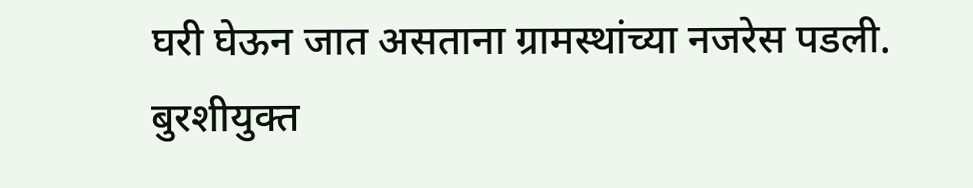घरी घेऊन जात असताना ग्रामस्थांच्या नजरेस पडली. बुरशीयुक्त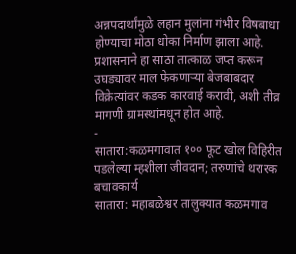अन्नपदार्थांमुळे लहान मुलांना गंभीर विषबाधा होण्याचा मोठा धोका निर्माण झाला आहे. प्रशासनाने हा साठा तात्काळ जप्त करून उघड्यावर माल फेकणाऱ्या बेजबाबदार विक्रेत्यांवर कडक कारवाई करावी, अशी तीव्र मागणी ग्रामस्थांमधून होत आहे.
-
सातारा:कळमगावात १०० फूट खोल विहिरीत पडलेल्या म्हशीला जीवदान; तरुणांचे थरारक बचावकार्य
सातारा: महाबळेश्वर तालुक्यात कळमगाव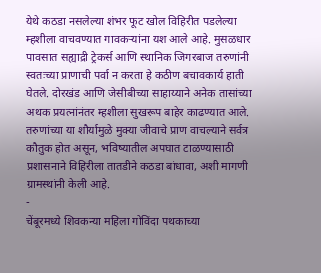येथे कठडा नसलेल्या शंभर फूट खोल विहिरीत पडलेल्या म्हशीला वाचवण्यात गावकऱ्यांना यश आले आहे. मुसळधार पावसात सह्याद्री ट्रेकर्स आणि स्थानिक जिगरबाज तरुणांनी स्वतःच्या प्राणाची पर्वा न करता हे कठीण बचावकार्य हाती घेतले. दोरखंड आणि जेसीबीच्या साहाय्याने अनेक तासांच्या अथक प्रयत्नांनंतर म्हशीला सुखरूप बाहेर काढण्यात आले. तरुणांच्या या शौर्यामुळे मुक्या जीवाचे प्राण वाचल्याने सर्वत्र कौतुक होत असून, भविष्यातील अपघात टाळण्यासाठी प्रशासनाने विहिरीला तातडीने कठडा बांधावा, अशी मागणी ग्रामस्थांनी केली आहे.
-
चेंबूरमध्ये शिवकन्या महिला गोविंदा पथकाच्या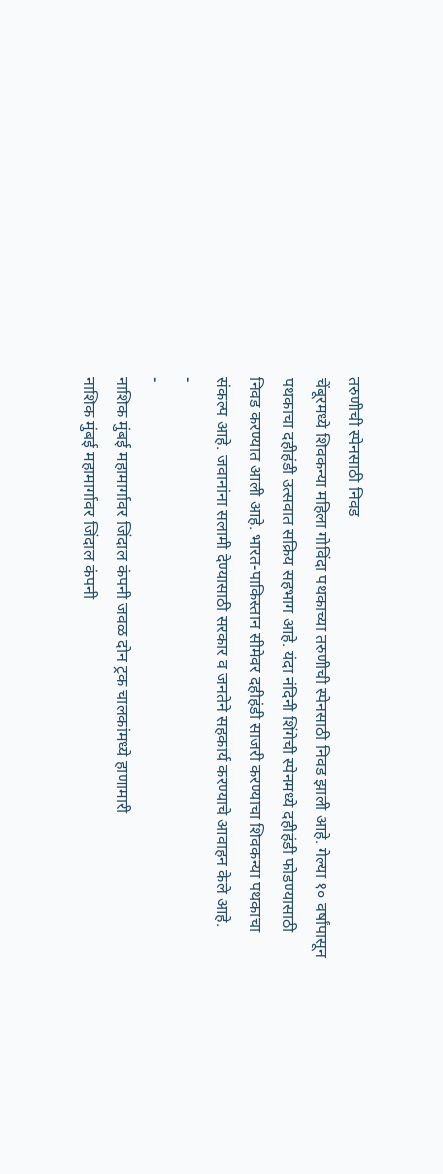तरुणीची स्पेनसाठी निवड
चेंबूरमध्ये शिवकन्या महिला गोविंदा पथकाच्या तरुणीची स्पेनसाठी निवड झाली आहे. गेल्या १० वर्षांपासून पथकाचा दहीहंडी उत्सवात सक्रिय सहभाग आहे. यंदा नंदिनी शिंगेची स्पेनमध्ये दहीहंडी फोडण्यासाठी निवड करण्यात आली आहे. भारत-पाकिस्तान सीमेवर दहीहंडी साजरी करण्याचा शिवकन्या पथकाचा संकल्प आहे. जवानांना सलामी देण्यासाठी सरकार व जनतेने सहकार्य करण्याचे आवाहन केले आहे.
-
-
नाशिक मुंबई महामार्गावर जिंदाल कंपनी जवळ दोन ट्रक चालकांमध्ये हाणामारी
नाशिक मुंबई महामार्गावर जिंदाल कंपनी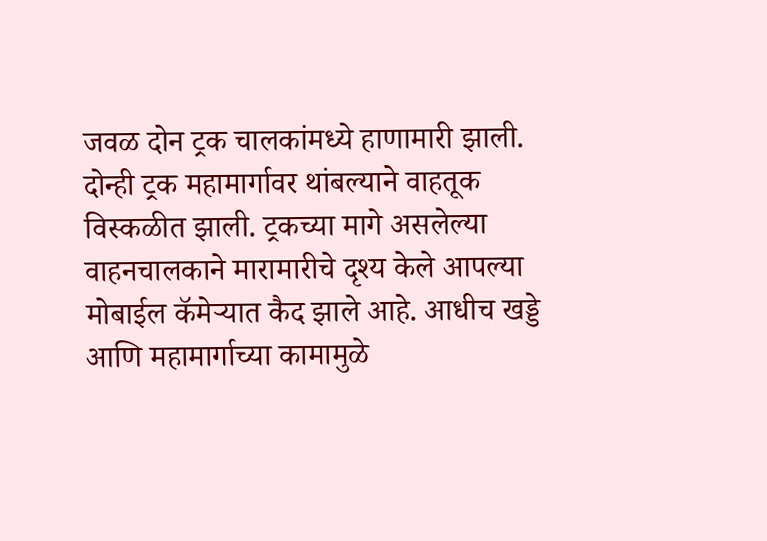जवळ दोन ट्रक चालकांमध्ये हाणामारी झाली. दोन्ही ट्रक महामार्गावर थांबल्याने वाहतूक विस्कळीत झाली. ट्रकच्या मागे असलेल्या वाहनचालकाने मारामारीचे दृश्य केले आपल्या मोबाईल कॅमेऱ्यात कैद झाले आहे. आधीच खड्डे आणि महामार्गाच्या कामामुळे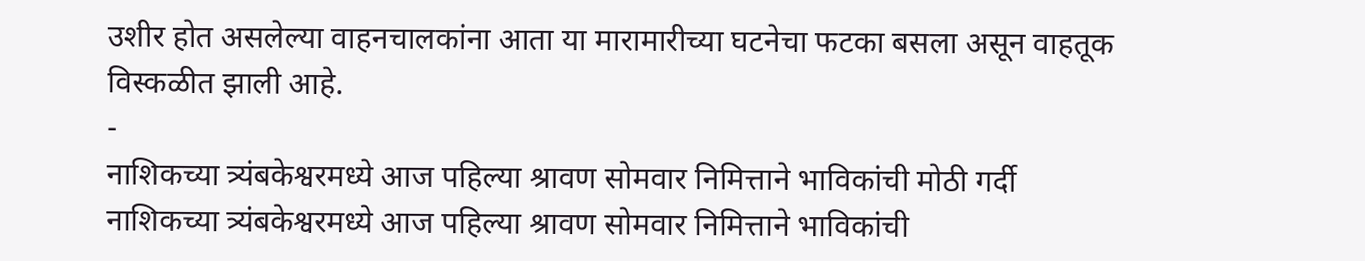उशीर होत असलेल्या वाहनचालकांना आता या मारामारीच्या घटनेचा फटका बसला असून वाहतूक विस्कळीत झाली आहे.
-
नाशिकच्या त्र्यंबकेश्वरमध्ये आज पहिल्या श्रावण सोमवार निमित्ताने भाविकांची मोठी गर्दी
नाशिकच्या त्र्यंबकेश्वरमध्ये आज पहिल्या श्रावण सोमवार निमित्ताने भाविकांची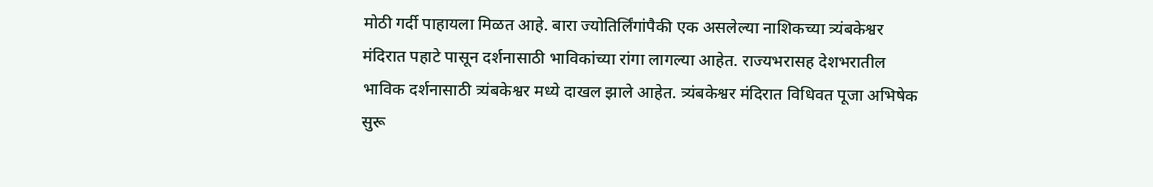मोठी गर्दी पाहायला मिळत आहे. बारा ज्योतिर्लिंगांपैकी एक असलेल्या नाशिकच्या त्र्यंबकेश्वर मंदिरात पहाटे पासून दर्शनासाठी भाविकांच्या रांगा लागल्या आहेत. राज्यभरासह देशभरातील भाविक दर्शनासाठी त्र्यंबकेश्वर मध्ये दाखल झाले आहेत. त्र्यंबकेश्वर मंदिरात विधिवत पूजा अभिषेक सुरू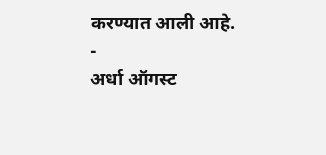करण्यात आली आहे.
-
अर्धा ऑगस्ट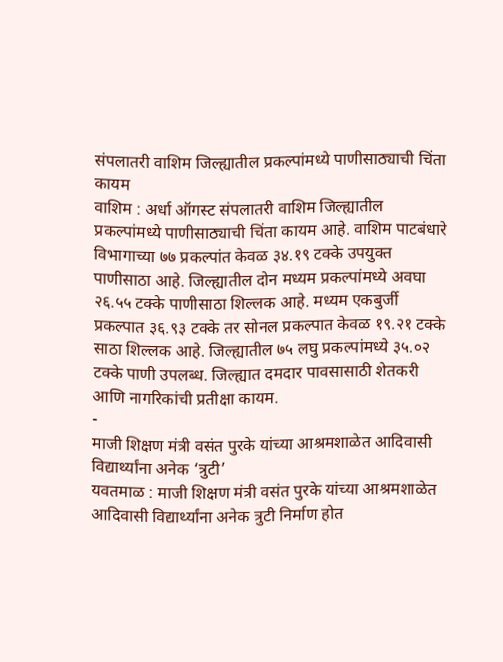संपलातरी वाशिम जिल्ह्यातील प्रकल्पांमध्ये पाणीसाठ्याची चिंता कायम
वाशिम : अर्धा ऑगस्ट संपलातरी वाशिम जिल्ह्यातील प्रकल्पांमध्ये पाणीसाठ्याची चिंता कायम आहे. वाशिम पाटबंधारे विभागाच्या ७७ प्रकल्पांत केवळ ३४.१९ टक्के उपयुक्त पाणीसाठा आहे. जिल्ह्यातील दोन मध्यम प्रकल्पांमध्ये अवघा २६.५५ टक्के पाणीसाठा शिल्लक आहे. मध्यम एकबुर्जी प्रकल्पात ३६.९३ टक्के तर सोनल प्रकल्पात केवळ १९.२१ टक्के साठा शिल्लक आहे. जिल्ह्यातील ७५ लघु प्रकल्पांमध्ये ३५.०२ टक्के पाणी उपलब्ध. जिल्ह्यात दमदार पावसासाठी शेतकरी आणि नागरिकांची प्रतीक्षा कायम.
-
माजी शिक्षण मंत्री वसंत पुरके यांच्या आश्रमशाळेत आदिवासी विद्यार्थ्यांना अनेक ‘त्रुटी’
यवतमाळ : माजी शिक्षण मंत्री वसंत पुरके यांच्या आश्रमशाळेत आदिवासी विद्यार्थ्यांना अनेक त्रुटी निर्माण होत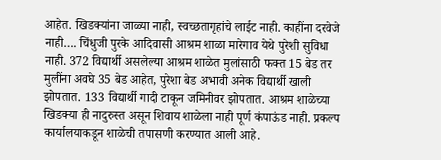आहेत. खिडक्यांना जाळ्या नाही, स्वच्छतागृहांचे लाईट नाही. काहींना दरवेजे नाही…. चिंधुजी पुरके आदिवासी आश्रम शाळा मारेगाव येथे पुरेशी सुविधा नाही. 372 विद्यार्थी असलेल्या आश्रम शाळेत मुलांसाठी फक्त 15 बेड तर मुलींना अवघे 35 बेड आहेत, पुरेशा बेड अभावी अनेक विद्यार्थी खाली झोपतात. 133 विद्यार्थी गादी टाकून जमिनीवर झोपतात. आश्रम शाळेच्या खिडक्या ही नादुरुस्त असून शिवाय शाळेला नाही पूर्ण कंपाऊंड नाही. प्रकल्प कार्यालयाकडून शाळेची तपासणी करण्यात आली आहे.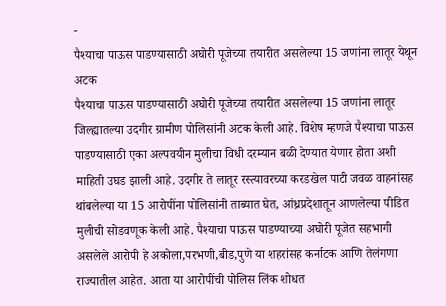-
पैश्याचा पाऊस पाडण्यासाठी अघोरी पूजेच्या तयारीत असलेल्या 15 जणांना लातूर येथून अटक
पैश्याचा पाऊस पाडण्यासाठी अघोरी पूजेच्या तयारीत असलेल्या 15 जणांना लातूर जिल्ह्यातल्या उदगीर ग्रामीण पोलिसांनी अटक केली आहे. विशेष म्हणजे पैश्याचा पाऊस पाडण्यासाठी एका अल्पवयीन मुलीचा विधी दरम्यान बळी देण्यात येणार होता अशी माहिती उघड झाली आहे. उदगीर ते लातूर रस्त्यावरच्या करडखेल पाटी जवळ वाहनांसह थांबलेल्या या 15 आरोपींना पोलिसांनी ताब्यात घेत, आंध्रप्रदेशातून आणलेल्या पीडित मुलीची सोडवणूक केली आहे. पैश्याचा पाऊस पाडण्याच्या अघोरी पूजेत सहभागी असलेले आरोपी हे अकोला,परभणी,बीड,पुणे या शहरांसह कर्नाटक आणि तेलंगणा राज्यातील आहेत. आता या आरोपींची पोलिस लिंक शोधत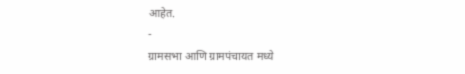आहेत.
-
ग्रामसभा आणि ग्रामपंचायत मध्ये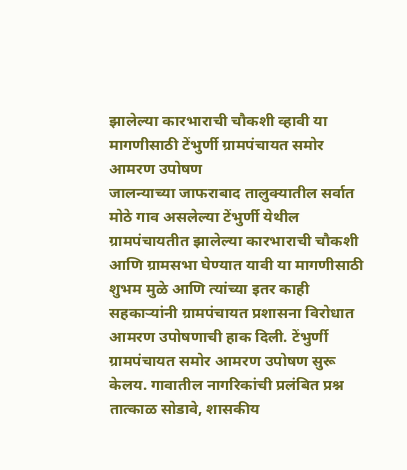झालेल्या कारभाराची चौकशी व्हावी या मागणीसाठी टेंभुर्णी ग्रामपंचायत समोर आमरण उपोषण
जालन्याच्या जाफराबाद तालुक्यातील सर्वात मोठे गाव असलेल्या टेंभुर्णी येथील ग्रामपंचायतीत झालेल्या कारभाराची चौकशी आणि ग्रामसभा घेण्यात यावी या मागणीसाठी शुभम मुळे आणि त्यांच्या इतर काही सहकाऱ्यांनी ग्रामपंचायत प्रशासना विरोधात आमरण उपोषणाची हाक दिली. टेंभुर्णी ग्रामपंचायत समोर आमरण उपोषण सुरू केलय. गावातील नागरिकांची प्रलंबित प्रश्न तात्काळ सोडावे, शासकीय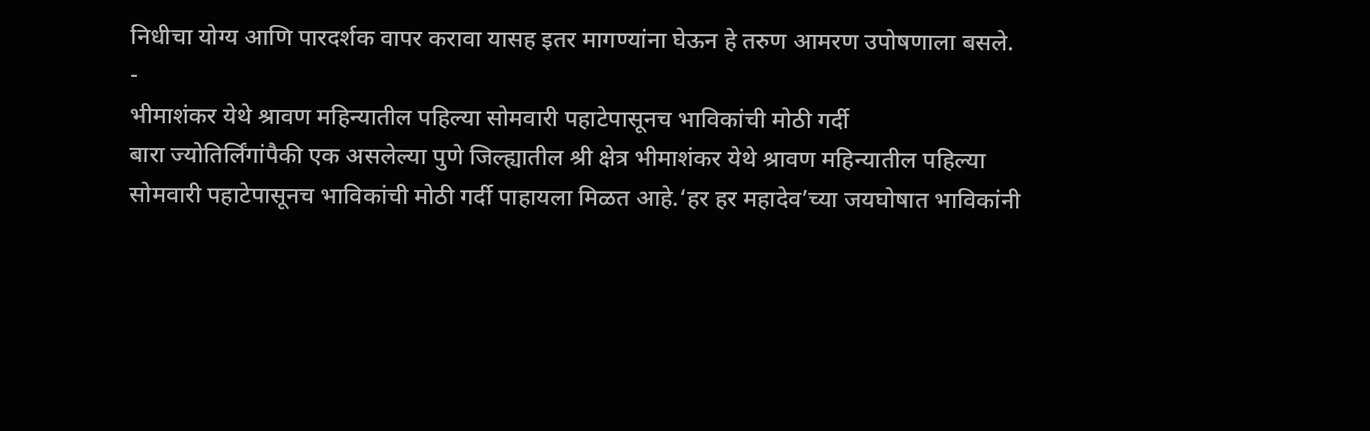निधीचा योग्य आणि पारदर्शक वापर करावा यासह इतर मागण्यांना घेऊन हे तरुण आमरण उपोषणाला बसले.
-
भीमाशंकर येथे श्रावण महिन्यातील पहिल्या सोमवारी पहाटेपासूनच भाविकांची मोठी गर्दी
बारा ज्योतिर्लिंगांपैकी एक असलेल्या पुणे जिल्ह्यातील श्री क्षेत्र भीमाशंकर येथे श्रावण महिन्यातील पहिल्या सोमवारी पहाटेपासूनच भाविकांची मोठी गर्दी पाहायला मिळत आहे.‘हर हर महादेव’च्या जयघोषात भाविकांनी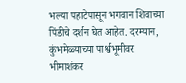भल्या पहाटेपासून भगवान शिवाच्या पिंडीचे दर्शन घेत आहेत. दरम्यान, कुंभमेळ्याच्या पार्श्वभूमीवर भीमाशंकर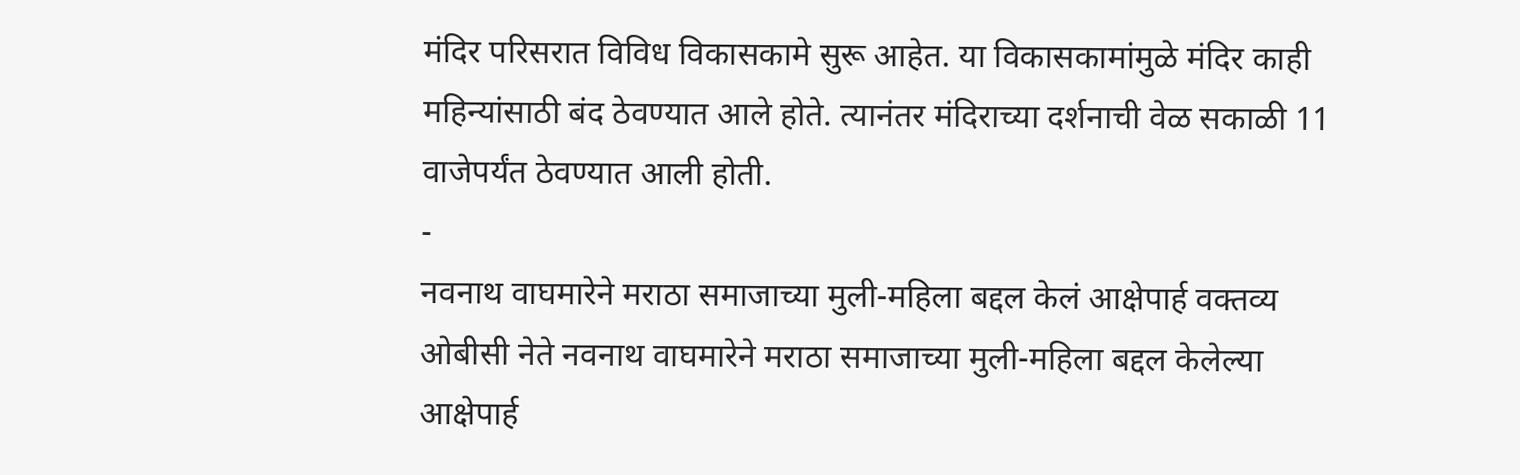मंदिर परिसरात विविध विकासकामे सुरू आहेत. या विकासकामांमुळे मंदिर काही महिन्यांसाठी बंद ठेवण्यात आले होते. त्यानंतर मंदिराच्या दर्शनाची वेळ सकाळी 11 वाजेपर्यंत ठेवण्यात आली होती.
-
नवनाथ वाघमारेने मराठा समाजाच्या मुली-महिला बद्दल केलं आक्षेपार्ह वक्तव्य
ओबीसी नेते नवनाथ वाघमारेने मराठा समाजाच्या मुली-महिला बद्दल केलेल्या आक्षेपार्ह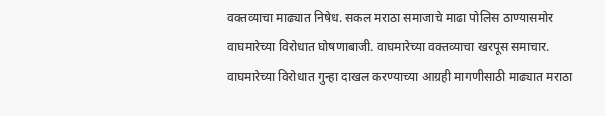वक्तव्याचा माढ्यात निषेध. सकल मराठा समाजाचे माढा पोलिस ठाण्यासमोर वाघमारेच्या विरोधात घोषणाबाजी. वाघमारेच्या वक्तव्याचा खरपूस समाचार. वाघमारेच्या विरोधात गुन्हा दाखल करण्याच्या आग्रही मागणीसाठी माढ्यात मराठा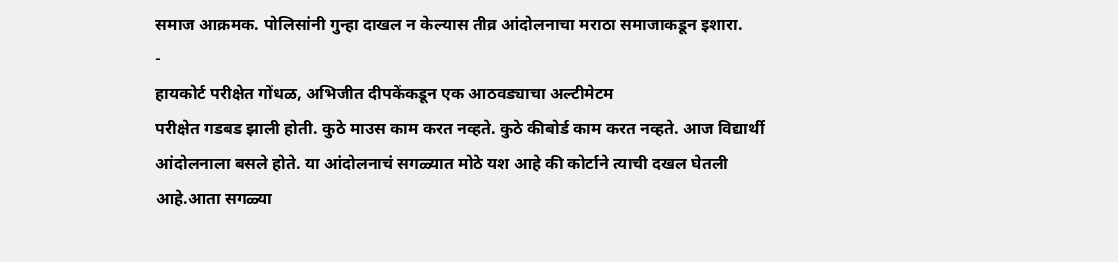समाज आक्रमक. पोलिसांनी गुन्हा दाखल न केल्यास तीव्र आंदोलनाचा मराठा समाजाकडून इशारा.
-
हायकोर्ट परीक्षेत गोंधळ, अभिजीत दीपकेंकडून एक आठवड्याचा अल्टीमेटम
परीक्षेत गडबड झाली होती. कुठे माउस काम करत नव्हते. कुठे कीबोर्ड काम करत नव्हते. आज विद्यार्थी आंदोलनाला बसले होते. या आंदोलनाचं सगळ्यात मोठे यश आहे की कोर्टाने त्याची दखल घेतली आहे.आता सगळ्या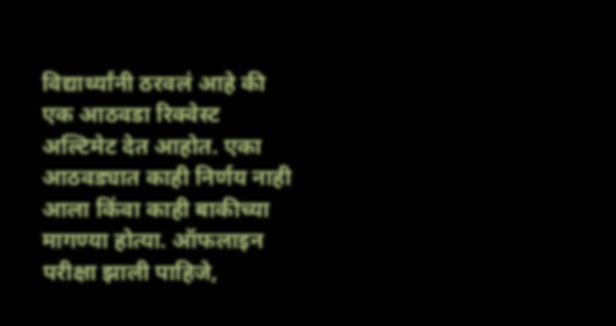विद्यार्थ्यांनी ठरवलं आहे की एक आठवडा रिक्वेस्ट अल्टिमेट देत आहोत. एका आठवड्यात काही निर्णय नाही आला किंवा काही बाकीच्या मागण्या होत्या. ऑफलाइन परीक्षा झाली पाहिजे,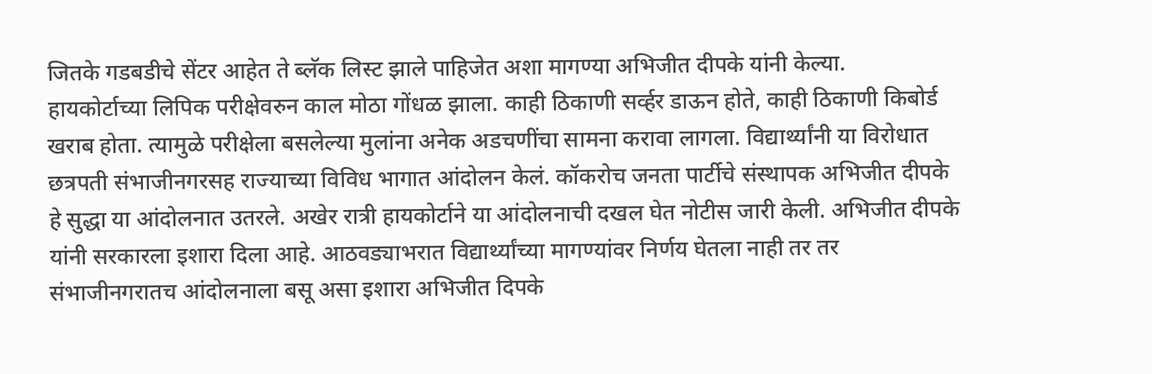जितके गडबडीचे सेंटर आहेत ते ब्लॅक लिस्ट झाले पाहिजेत अशा मागण्या अभिजीत दीपके यांनी केल्या.
हायकोर्टाच्या लिपिक परीक्षेवरुन काल मोठा गोंधळ झाला. काही ठिकाणी सर्व्हर डाऊन होते, काही ठिकाणी किबोर्ड खराब होता. त्यामुळे परीक्षेला बसलेल्या मुलांना अनेक अडचणींचा सामना करावा लागला. विद्यार्थ्यांनी या विरोधात छत्रपती संभाजीनगरसह राज्याच्या विविध भागात आंदोलन केलं. कॉकरोच जनता पार्टीचे संस्थापक अभिजीत दीपके हे सुद्धा या आंदोलनात उतरले. अखेर रात्री हायकोर्टाने या आंदोलनाची दखल घेत नोटीस जारी केली. अभिजीत दीपके यांनी सरकारला इशारा दिला आहे. आठवड्याभरात विद्यार्थ्यांच्या मागण्यांवर निर्णय घेतला नाही तर तर संभाजीनगरातच आंदोलनाला बसू असा इशारा अभिजीत दिपके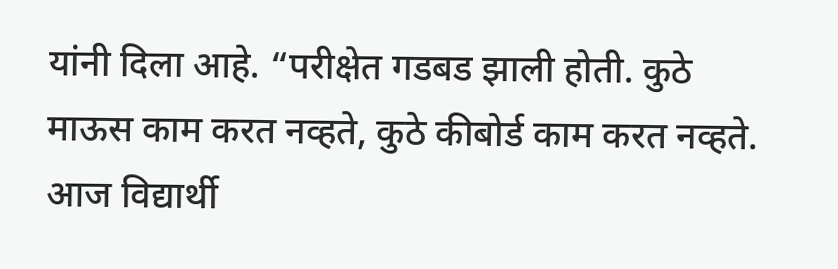यांनी दिला आहे. “परीक्षेत गडबड झाली होती. कुठे माऊस काम करत नव्हते, कुठे कीबोर्ड काम करत नव्हते. आज विद्यार्थी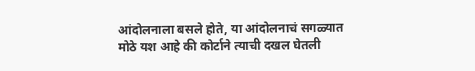आंदोलनाला बसले होते, या आंदोलनाचं सगळ्यात मोठे यश आहे की कोर्टाने त्याची दखल घेतली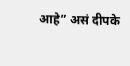आहे” असं दीपके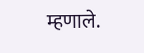म्हणाले.